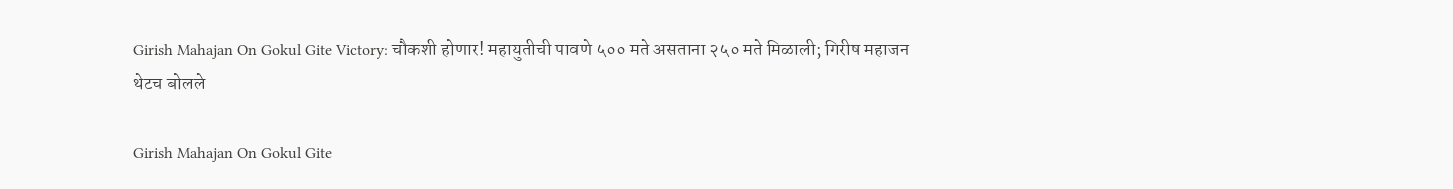Girish Mahajan On Gokul Gite Victory: चौकशी होणार! महायुतीची पावणे ५०० मते असताना २५० मते मिळाली; गिरीष महाजन थेटच बोलले

Girish Mahajan On Gokul Gite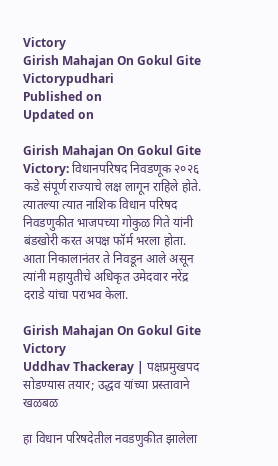Victory
Girish Mahajan On Gokul Gite Victorypudhari
Published on
Updated on

Girish Mahajan On Gokul Gite Victory: विधानपरिषद निवडणूक २०२६ कडे संपूर्ण राज्याचे लक्ष लागून राहिले होते. त्यातल्या त्यात नाशिक विधान परिषद निवडणुकीत भाजपच्या गोकुळ गिते यांनी बंडखोरी करत अपक्ष फॉर्म भरला होता. आता निकालानंतर ते निवडून आले असून त्यांनी महायुतीचे अधिकृत उमेदवार नरेंद्र दराडे यांचा पराभव केला.

Girish Mahajan On Gokul Gite Victory
Uddhav Thackeray | पक्षप्रमुखपद सोडण्यास तयार; उद्धव यांच्या प्रस्तावाने खळबळ

हा विधान परिषदेतील नवडणुकीत झालेला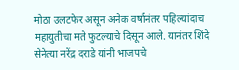मोठा उलटफेर असून अनेक वर्षानंतर पहिल्यांदाच महायुतीचा मते फुटल्याचे दिसून आले. यानंतर शिंदे सेनेत्या नरेंद्र दराडे यांनी भाजपचे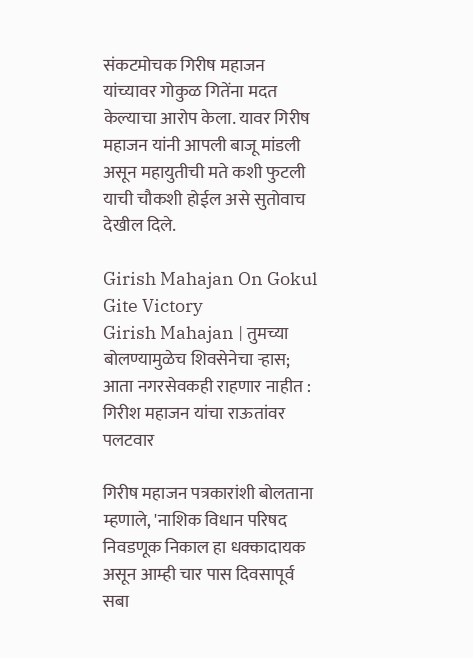संकटमोचक गिरीष महाजन यांच्यावर गोकुळ गितेंना मदत केल्याचा आरोप केला. यावर गिरीष महाजन यांनी आपली बाजू मांडली असून महायुतीची मते कशी फुटली याची चौकशी होईल असे सुतोवाच देखील दिले.

Girish Mahajan On Gokul Gite Victory
Girish Mahajan | तुमच्या बोलण्यामुळेच शिवसेनेचा ऱ्हास; आता नगरसेवकही राहणार नाहीत : गिरीश महाजन यांचा राऊतांवर पलटवार

गिरीष महाजन पत्रकारांशी बोलताना म्हणाले, 'नाशिक विधान परिषद निवडणूक निकाल हा धक्कादायक असून आम्ही चार पास दिवसापूर्व सबा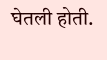घेतली होती.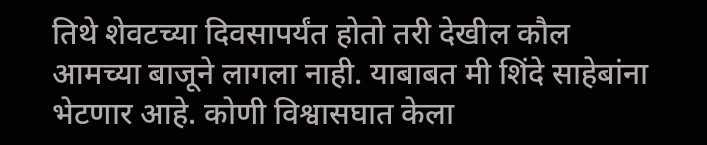तिथे शेवटच्या दिवसापर्यंत होतो तरी देखील कौल आमच्या बाजूने लागला नाही. याबाबत मी शिंदे साहेबांना भेटणार आहे. कोणी विश्वासघात केला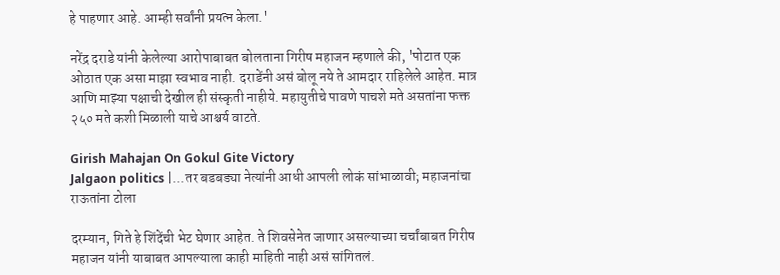हे पाहणार आहे. आम्ही सर्वांनी प्रयत्न केला.'

नरेंद्र दराडे यांनी केलेल्या आरोपाबाबत बोलताना गिरीष महाजन म्हणाले की, 'पोटात एक ओठात एक असा माझा स्वभाव नाही. दराडेंनी असं बोलू नये ते आमदार राहिलेले आहेत. मात्र आणि माझ्या पक्षाची देखील ही संस्कृती नाहीये. महायुतीचे पावणे पाचशे मते असतांना फक्त २५० मते कशी मिळाली याचे आश्चर्य वाटते.

Girish Mahajan On Gokul Gite Victory
Jalgaon politics |...तर बडबड्या नेत्यांनी आधी आपली लोकं सांभाळावी; महाजनांचा राऊतांना टोला

दरम्यान, गिते हे शिंदेंची भेट घेणार आहेत. ते शिवसेनेत जाणार असल्याच्या चर्चांबाबत गिरीष महाजन यांनी याबाबत आपल्याला काही माहिती नाही असं सांगितलं.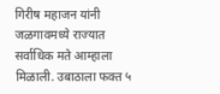गिरीष महाजन यांनी जळगावमध्ये राज्यात सर्वाधिक मते आम्हाला मिळाली. उबाठाला फक्त ५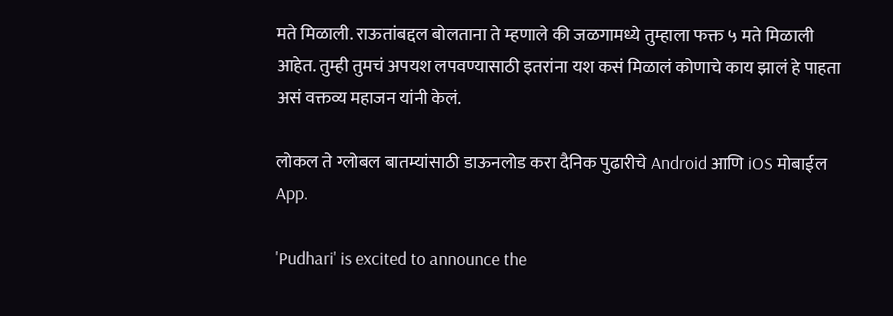मते मिळाली. राऊतांबद्दल बोलताना ते म्हणाले की जळगामध्ये तुम्हाला फक्त ५ मते मिळाली आहेत. तुम्ही तुमचं अपयश लपवण्यासाठी इतरांना यश कसं मिळालं कोणाचे काय झालं हे पाहता असं वक्तव्य महाजन यांनी केलं.

लोकल ते ग्लोबल बातम्यांसाठी डाऊनलोड करा दैनिक पुढारीचे Android आणि iOS मोबाईल App.

'Pudhari' is excited to announce the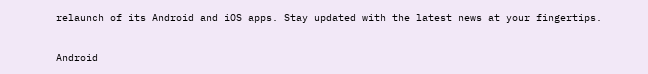relaunch of its Android and iOS apps. Stay updated with the latest news at your fingertips.

Android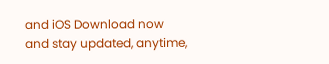and iOS Download now and stay updated, anytime,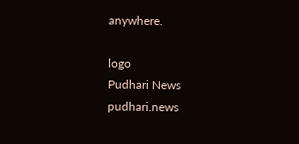anywhere.

logo
Pudhari News
pudhari.news